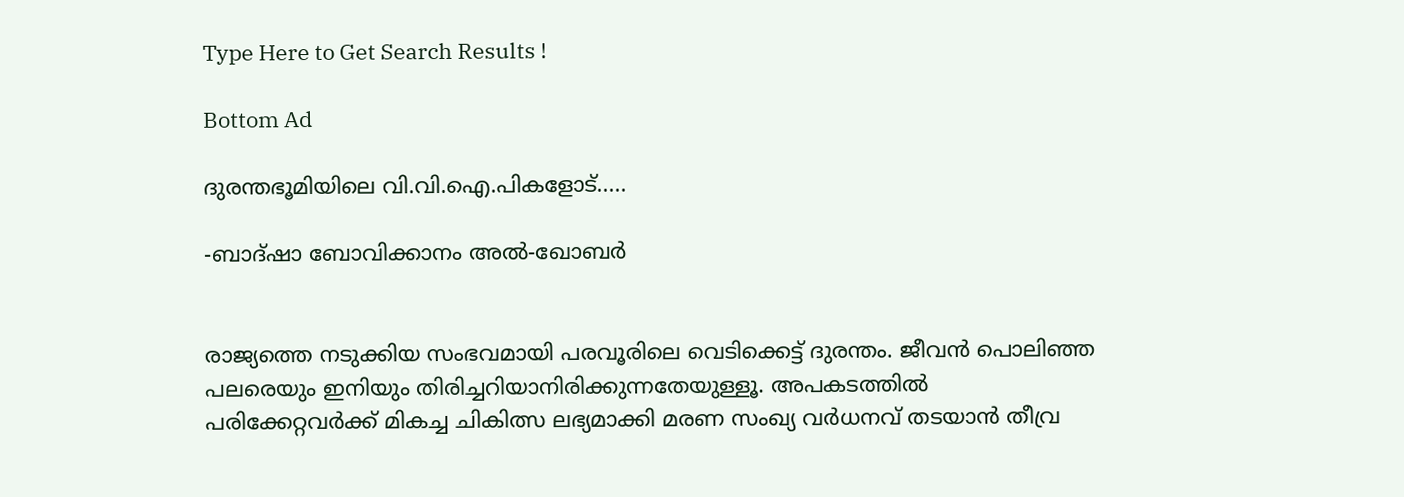Type Here to Get Search Results !

Bottom Ad

ദുരന്തഭൂമിയിലെ വി.വി.ഐ.പികളോട്.....

-ബാദ്ഷാ ബോവിക്കാനം അല്‍-ഖോബര്‍


രാജ്യത്തെ നടുക്കിയ സംഭവമായി പരവൂരിലെ വെടിക്കെട്ട് ദുരന്തം. ജീവന്‍ പൊലിഞ്ഞ പലരെയും ഇനിയും തിരിച്ചറിയാനിരിക്കുന്നതേയുള്ളൂ. അപകടത്തില്‍ പരിക്കേറ്റവര്‍ക്ക് മികച്ച ചികിത്സ ലഭ്യമാക്കി മരണ സംഖ്യ വര്‍ധനവ് തടയാന്‍ തീവ്ര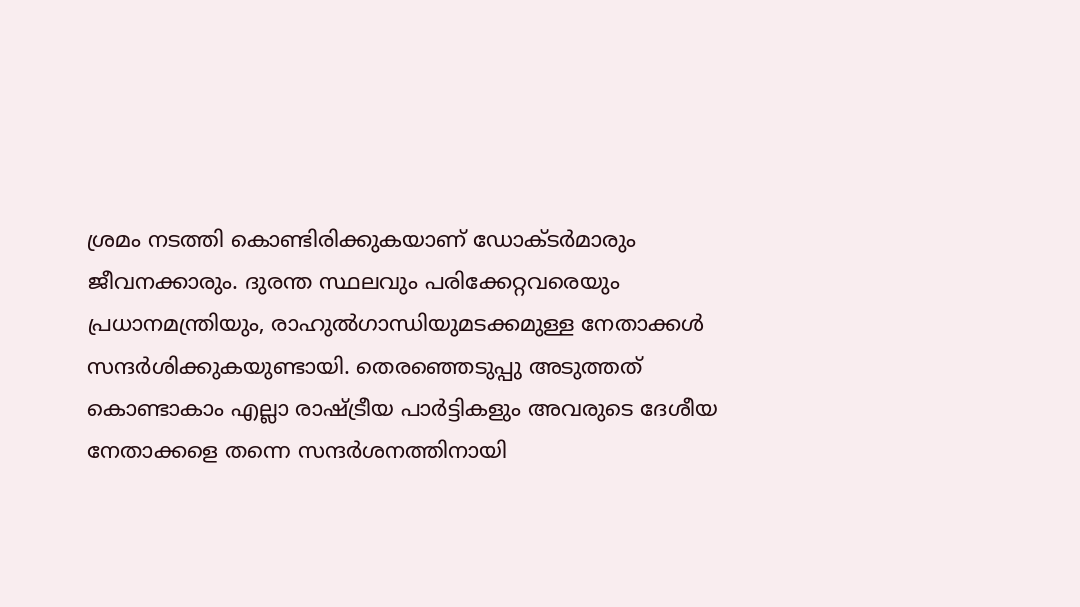ശ്രമം നടത്തി കൊണ്ടിരിക്കുകയാണ് ഡോക്ടര്‍മാരും ജീവനക്കാരും. ദുരന്ത സ്ഥലവും പരിക്കേറ്റവരെയും പ്രധാനമന്ത്രിയും, രാഹുല്‍ഗാന്ധിയുമടക്കമുള്ള നേതാക്കള്‍ സന്ദര്‍ശിക്കുകയുണ്ടായി. തെരഞ്ഞെടുപ്പു അടുത്തത് കൊണ്ടാകാം എല്ലാ രാഷ്ട്രീയ പാര്‍ട്ടികളും അവരുടെ ദേശീയ നേതാക്കളെ തന്നെ സന്ദര്‍ശനത്തിനായി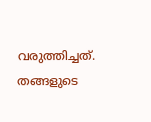വരുത്തിച്ചത്. തങ്ങളുടെ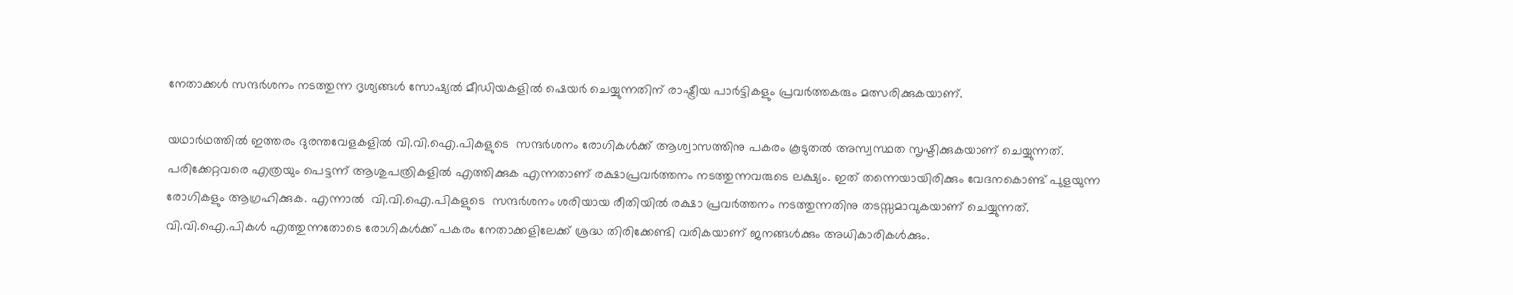നേതാക്കള്‍ സന്ദര്‍ശനം നടത്തുന്ന ദൃശ്യങ്ങള്‍ സോഷ്യല്‍ മീഡിയകളില്‍ ഷെയര്‍ ചെയ്യുന്നതിന് രാഷ്ട്രീയ പാര്‍ട്ടികളും പ്രവര്‍ത്തകരും മത്സരിക്കുകയാണ്.

യഥാര്‍ഥത്തില്‍ ഇത്തരം ദുരന്തവേളകളില്‍ വി.വി.ഐ.പികളുടെ  സന്ദര്‍ശനം രോഗികള്‍ക്ക് ആശ്വാസത്തിനു പകരം കൂടുതല്‍ അസ്വസ്ഥത സൃഷ്ടിക്കുകയാണ് ചെയ്യുന്നത്. പരിക്കേറ്റവരെ എത്രയും പെട്ടന്ന് ആശുപത്രികളില്‍ എത്തിക്കുക എന്നതാണ് രക്ഷാപ്രവര്‍ത്തനം നടത്തുന്നവരുടെ ലക്ഷ്യം. ഇത് തന്നെയായിരിക്കും വേദനകൊണ്ട് പുളയുന്ന രോഗികളും ആഗ്രഹിക്കുക. എന്നാല്‍  വി.വി.ഐ.പികളുടെ  സന്ദര്‍ശനം ശരിയായ രീതിയില്‍ രക്ഷാ പ്രവര്‍ത്തനം നടത്തുന്നതിനു തടസ്സമാവുകയാണ് ചെയ്യുന്നത്. വി.വി.ഐ.പികള്‍ എത്തുന്നതോടെ രോഗികള്‍ക്ക് പകരം നേതാക്കളിലേക്ക് ശ്രദ്ധ തിരിക്കേണ്ടി വരികയാണ് ജനങ്ങള്‍ക്കും അധികാരികള്‍ക്കും.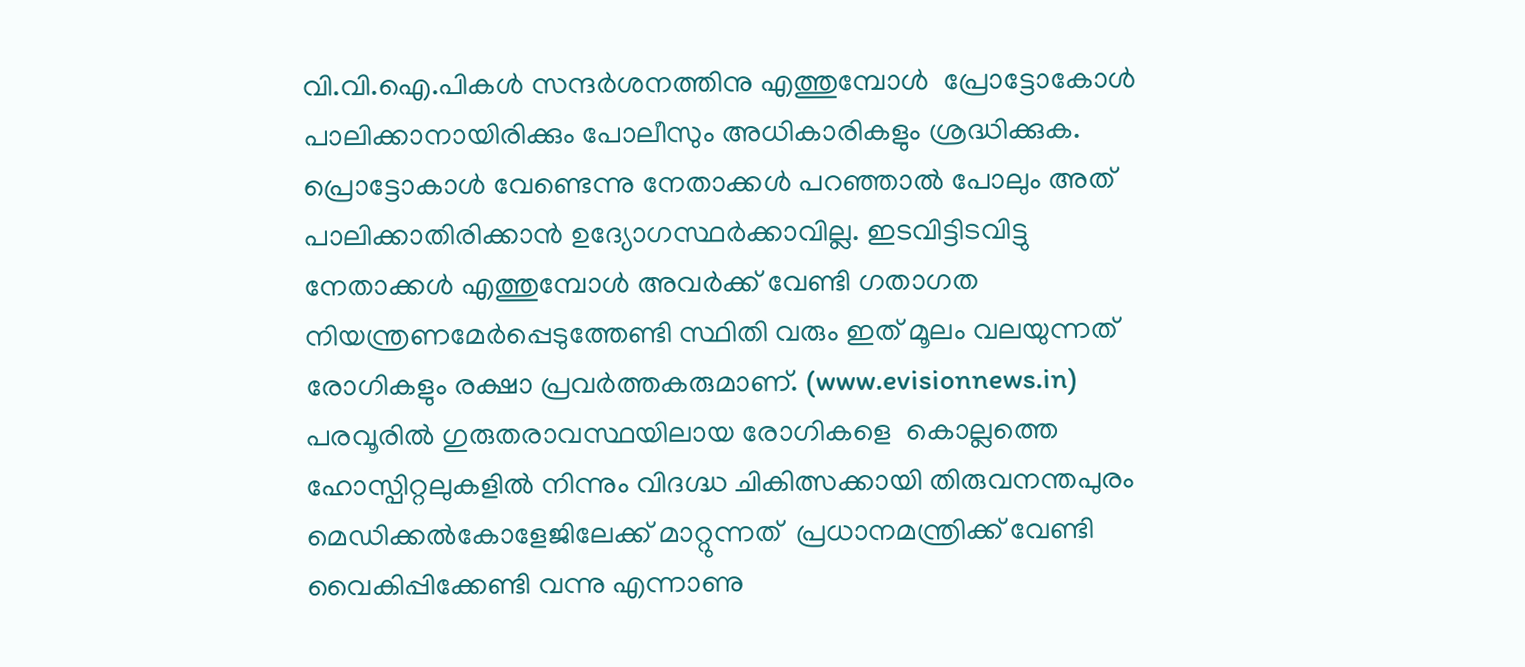വി.വി.ഐ.പികള്‍ സന്ദര്‍ശനത്തിനു എത്തുമ്പോള്‍  പ്രോട്ടോകോള്‍ പാലിക്കാനായിരിക്കും പോലീസും അധികാരികളും ശ്രദ്ധിക്കുക. പ്രൊട്ടോകാള്‍ വേണ്ടെന്നു നേതാക്കള്‍ പറഞ്ഞാല്‍ പോലും അത് പാലിക്കാതിരിക്കാന്‍ ഉദ്യോഗസ്ഥര്‍ക്കാവില്ല. ഇടവിട്ടിടവിട്ടു നേതാക്കള്‍ എത്തുമ്പോള്‍ അവര്‍ക്ക് വേണ്ടി ഗതാഗത നിയന്ത്രണമേര്‍പ്പെടുത്തേണ്ടി സ്ഥിതി വരും ഇത് മൂലം വലയുന്നത് രോഗികളും രക്ഷാ പ്രവര്‍ത്തകരുമാണ്. (www.evisionnews.in)
പരവൂരില്‍ ഗുരുതരാവസ്ഥയിലായ രോഗികളെ  കൊല്ലത്തെ ഹോസ്പിറ്റലുകളില്‍ നിന്നും വിദഗ്ദ്ധ ചികിത്സക്കായി തിരുവനന്തപുരം മെഡിക്കല്‍കോളേജിലേക്ക് മാറ്റുന്നത്  പ്രധാനമന്ത്രിക്ക് വേണ്ടി വൈകിപ്പിക്കേണ്ടി വന്നു എന്നാണു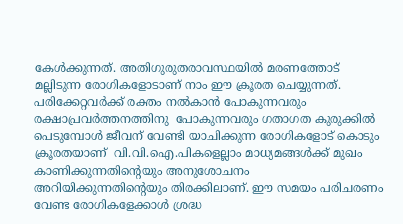കേള്‍ക്കുന്നത്. അതിഗുരുതരാവസ്ഥയില്‍ മരണത്തോട് മല്ലിടുന്ന രോഗികളോടാണ് നാം ഈ ക്രൂരത ചെയ്യുന്നത്. പരിക്കേറ്റവര്‍ക്ക് രക്തം നല്‍കാന്‍ പോകുന്നവരും രക്ഷാപ്രവര്‍ത്തനത്തിനു  പോകുന്നവരും ഗതാഗത കുരുക്കില്‍ പെടുമ്പോള്‍ ജീവന് വേണ്ടി യാചിക്കുന്ന രോഗികളോട് കൊടും ക്രൂരതയാണ്  വി.വി.ഐ.പികളെല്ലാം മാധ്യമങ്ങള്‍ക്ക് മുഖം കാണിക്കുന്നതിന്റെയും അനുശോചനം അറിയിക്കുന്നതിന്റെയും തിരക്കിലാണ്. ഈ സമയം പരിചരണം വേണ്ട രോഗികളേക്കാള്‍ ശ്രദ്ധ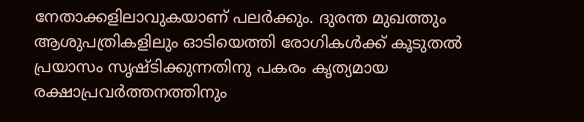നേതാക്കളിലാവുകയാണ് പലര്‍ക്കും. ദുരന്ത മുഖത്തും ആശുപത്രികളിലും ഓടിയെത്തി രോഗികള്‍ക്ക് കൂടുതല്‍ പ്രയാസം സൃഷ്ടിക്കുന്നതിനു പകരം കൃത്യമായ രക്ഷാപ്രവര്‍ത്തനത്തിനും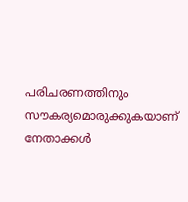പരിചരണത്തിനും സൗകര്യമൊരുക്കുകയാണ് നേതാക്കള്‍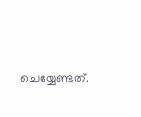ചെയ്യേണ്ടത്.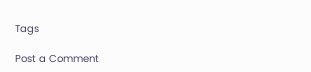Tags

Post a Comment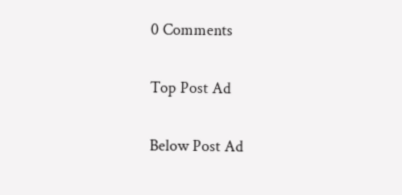0 Comments

Top Post Ad

Below Post Ad